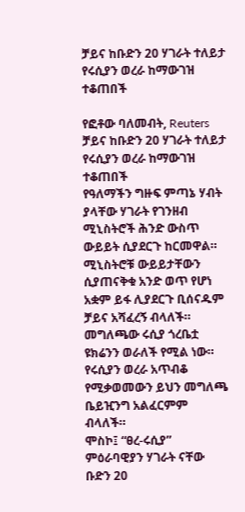ቻይና ከቡድን 20 ሃገራት ተለይታ የሩሲያን ወረራ ከማውገዝ ተቆጠበች

የፎቶው ባለመብት, Reuters
ቻይና ከቡድን 20 ሃገራት ተለይታ የሩሲያን ወረራ ከማውገዝ ተቆጠበች
የዓለማችን ግዙፍ ምጣኔ ሃብት ያላቸው ሃገራት የገንዘብ ሚኒስትሮች ሕንድ ውስጥ ውይይት ሲያደርጉ ከርመዋል።
ሚኒስትሮቹ ውይይታቸውን ሲያጠናቅቁ አንድ ወጥ የሆነ አቋም ይፋ ሊያደርጉ ቢሰናዱም ቻይና አሻፈረኝ ብላለች።
መግለጫው ሩሲያ ጎረቤቷ ዩክሬንን ወራለች የሚል ነው።
የሩሲያን ወረራ አጥብቆ የሚቃወመውን ይህን መግለጫ ቤይዢንግ አልፈርምም ብላለች።
ሞስኮ፤ “ፀረ-ሩሲያ” ምዕራባዊያን ሃገራት ናቸው ቡድን 20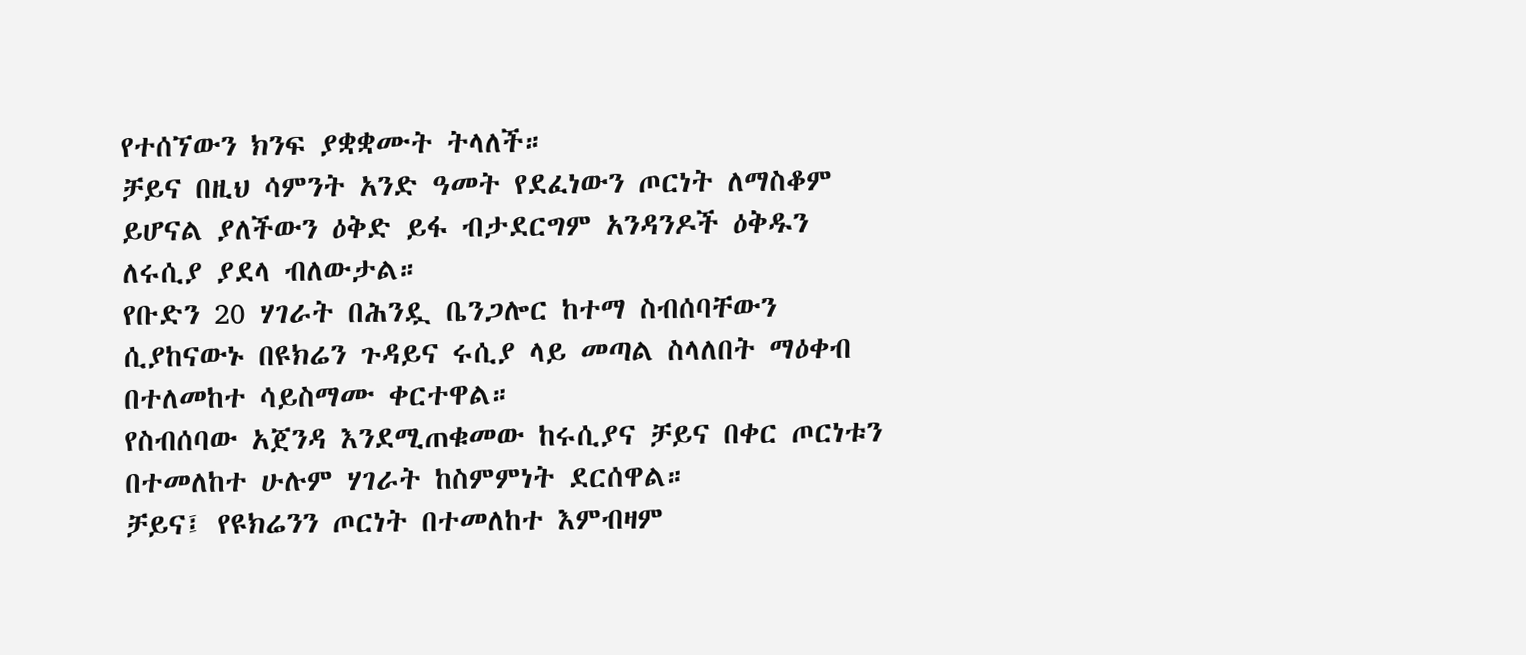የተሰኘውን ክንፍ ያቋቋሙት ትላለች።
ቻይና በዚህ ሳምንት አንድ ዓመት የደፈነውን ጦርነት ለማስቆም ይሆናል ያለችውን ዕቅድ ይፋ ብታደርግም አንዳንዶች ዕቅዱን ለሩሲያ ያደላ ብለውታል።
የቡድን 20 ሃገራት በሕንዷ ቤንጋሎር ከተማ ስብሰባቸውን ሲያከናውኑ በዩክሬን ጉዳይና ሩሲያ ላይ መጣል ስላለበት ማዕቀብ በተለመከተ ሳይስማሙ ቀርተዋል።
የስብሰባው አጀንዳ እንደሚጠቁመው ከሩሲያና ቻይና በቀር ጦርነቱን በተመለከተ ሁሉም ሃገራት ከስምምነት ደርሰዋል።
ቻይና፤ የዩክሬንን ጦርነት በተመለከተ እምብዛም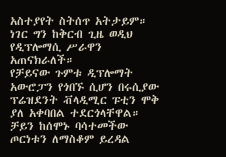አስተያየት ስትሰጥ አትታይም። ነገር ግን ከቅርብ ጊዜ ወዲህ የዲፕሎማሲ ሥራዋን አጠናክራለች።
የቻይናው ጉምቱ ዲፕሎማት አውሮፓን የጎበኙ ሲሆን በሩሲያው ፕሬዝደንት ቭላዲሚር ፑቲን ሞቅ ያለ አቀባበል ተደርጎላቸዋል።
ቻይን ከሰሞኑ ባሳተመችው ጦርነቱን ለማስቆም ይረዳል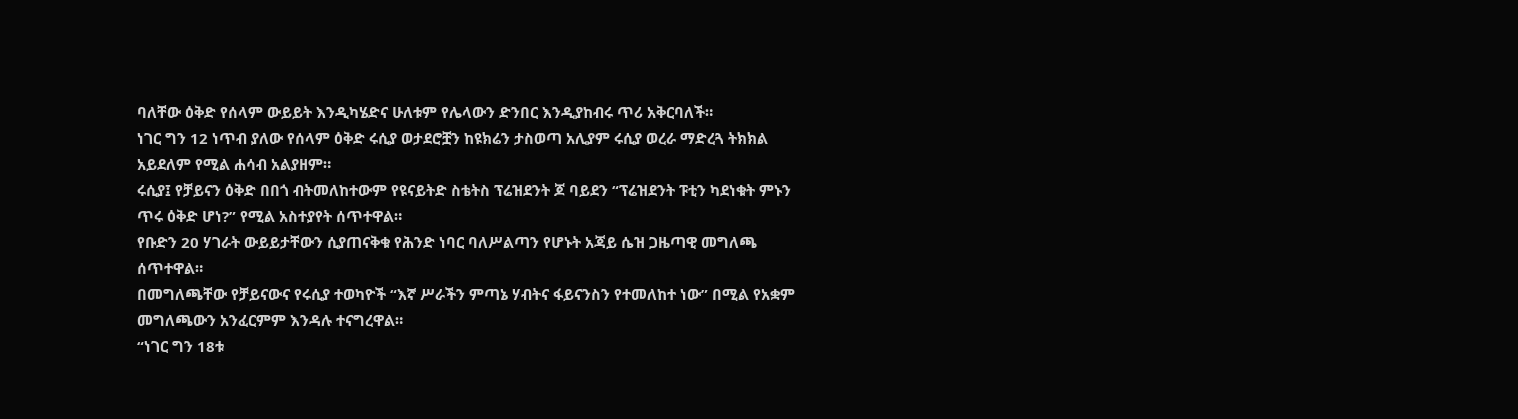ባለቸው ዕቅድ የሰላም ውይይት እንዲካሄድና ሁለቱም የሌላውን ድንበር እንዲያከብሩ ጥሪ አቅርባለች።
ነገር ግን 12 ነጥብ ያለው የሰላም ዕቅድ ሩሲያ ወታደሮቿን ከዩክሬን ታስወጣ አሊያም ሩሲያ ወረራ ማድረጓ ትክክል አይደለም የሚል ሐሳብ አልያዘም።
ሩሲያ፤ የቻይናን ዕቅድ በበጎ ብትመለከተውም የዩናይትድ ስቴትስ ፕሬዝደንት ጆ ባይደን “ፕሬዝደንት ፑቲን ካደነቁት ምኑን ጥሩ ዕቅድ ሆነ?” የሚል አስተያየት ሰጥተዋል።
የቡድን 20 ሃገራት ውይይታቸውን ሲያጠናቅቁ የሕንድ ነባር ባለሥልጣን የሆኑት አጃይ ሴዝ ጋዜጣዊ መግለጫ ሰጥተዋል።
በመግለጫቸው የቻይናውና የሩሲያ ተወካዮች “እኛ ሥራችን ምጣኔ ሃብትና ፋይናንስን የተመለከተ ነው” በሚል የአቋም መግለጫውን አንፈርምም እንዳሉ ተናግረዋል።
“ነገር ግን 18ቱ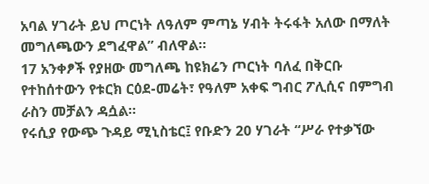አባል ሃገራት ይህ ጦርነት ለዓለም ምጣኔ ሃብት ትሩፋት አለው በማለት መግለጫውን ደግፈዋል” ብለዋል።
17 አንቀፆች የያዘው መግለጫ ከዩክሬን ጦርነት ባለፈ በቅርቡ የተከሰተውን የቱርክ ርዕደ-መሬት፣ የዓለም አቀፍ ግብር ፖሊሲና በምግብ ራስን መቻልን ዳሷል።
የሩሲያ የውጭ ጉዳይ ሚኒስቴር፤ የቡድን 20 ሃገራት “ሥራ የተቃኘው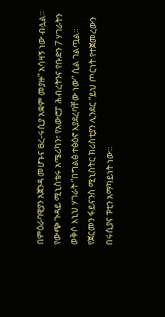በምዕራባዊያን አጀንዳ መሆኑና ፀረ-ሩሲያ አቋም መያዙ” አሳዛኝ ነው ብሏል።
የውጭ ጉዳይ ሚኒስቴሩ አሜሪካን፣ የአውሮፓ ሕብረትንና የቡድን 7 ሃገራትን ወቅሶ እኒህ ሃገራት “በግልፅ ተፅዕኖ እያደረባቸው ነው” ሲል ገልጧል።
የጀርመን ፋይናንስ ሚኒስትር ክሪስቲያን ሊንደር “ይህ ጦርነት የተጀመረውን በሩሲያና ፑቲን አማካይነት ነው።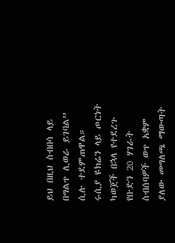ይህ በዚህ ስብበሳ ላይ በግልጥ ሊወራ ይገባል” ሲሉ ተደምጠዋል።
ሩሲያ ዩክሬን ላይ ጦርነት ካወጀች በኋላ የተደረጉ የቡድን 20 ሃገራት ስብሰባዎች ወጥ አቋም ያለው መግለጫ ማውጣት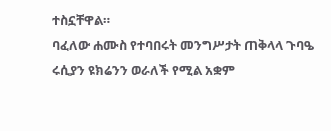ተስኗቸዋል።
ባፈለው ሐሙስ የተባበሩት መንግሥታት ጠቅላላ ጉባዔ ሩሲያን ዩክሬንን ወራለች የሚል አቋም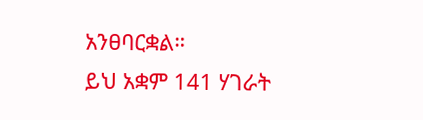አንፀባርቋል።
ይህ አቋም 141 ሃገራት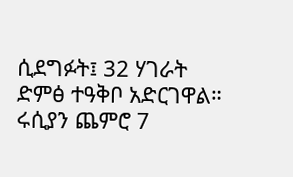ሲደግፉት፤ 32 ሃገራት ድምፅ ተዓቅቦ አድርገዋል። ሩሲያን ጨምሮ 7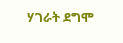ሃገራት ደግሞ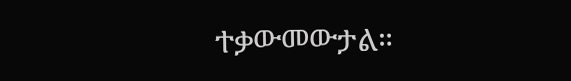ተቃውመውታል።